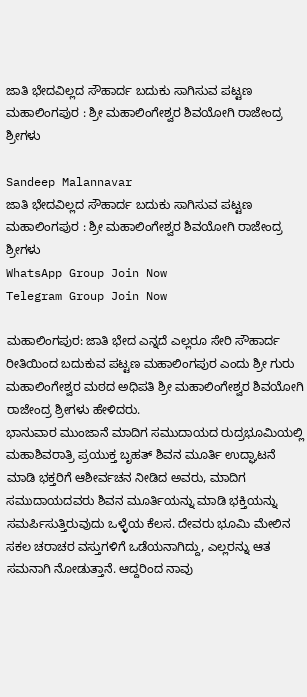ಜಾತಿ ಭೇದವಿಲ್ಲದ ಸೌಹಾರ್ದ ಬದುಕು ಸಾಗಿಸುವ ಪಟ್ಟಣ ಮಹಾಲಿಂಗಪುರ : ಶ್ರೀ ಮಹಾಲಿಂಗೇಶ್ವರ ಶಿವಯೋಗಿ ರಾಜೇಂದ್ರ ಶ್ರೀಗಳು

Sandeep Malannavar
ಜಾತಿ ಭೇದವಿಲ್ಲದ ಸೌಹಾರ್ದ ಬದುಕು ಸಾಗಿಸುವ ಪಟ್ಟಣ ಮಹಾಲಿಂಗಪುರ : ಶ್ರೀ ಮಹಾಲಿಂಗೇಶ್ವರ ಶಿವಯೋಗಿ ರಾಜೇಂದ್ರ ಶ್ರೀಗಳು
WhatsApp Group Join Now
Telegram Group Join Now

ಮಹಾಲಿಂಗಪುರ: ಜಾತಿ ಭೇದ ಎನ್ನದೆ ಎಲ್ಲರೂ ಸೇರಿ ಸೌಹಾರ್ದ ರೀತಿಯಿಂದ ಬದುಕುವ ಪಟ್ಟಣ ಮಹಾಲಿಂಗಪುರ ಎಂದು ಶ್ರೀ ಗುರು ಮಹಾಲಿಂಗೇಶ್ವರ ಮಠದ ಅಧಿಪತಿ ಶ್ರೀ ಮಹಾಲಿಂಗೇಶ್ವರ ಶಿವಯೋಗಿ ರಾಜೇಂದ್ರ ಶ್ರೀಗಳು ಹೇಳಿದರು.
ಭಾನುವಾರ ಮುಂಜಾನೆ ಮಾದಿಗ ಸಮುದಾಯದ ರುದ್ರಭೂಮಿಯಲ್ಲಿ ಮಹಾಶಿವರಾತ್ರಿ ಪ್ರಯುಕ್ತ ಬೃಹತ್ ಶಿವನ ಮೂರ್ತಿ ಉದ್ಘಾಟನೆ ಮಾಡಿ ಭಕ್ತರಿಗೆ ಆಶೀರ್ವಚನ ನೀಡಿದ ಅವರು, ಮಾದಿಗ ಸಮುದಾಯದವರು ಶಿವನ ಮೂರ್ತಿಯನ್ನು ಮಾಡಿ ಭಕ್ತಿಯನ್ನು ಸಮರ್ಪಿಸುತ್ತಿರುವುದು ಒಳ್ಳೆಯ ಕೆಲಸ. ದೇವರು ಭೂಮಿ ಮೇಲಿನ ಸಕಲ ಚರಾಚರ ವಸ್ತುಗಳಿಗೆ ಒಡೆಯನಾಗಿದ್ದು, ಎಲ್ಲರನ್ನು ಆತ ಸಮನಾಗಿ ನೋಡುತ್ತಾನೆ. ಆದ್ದರಿಂದ ನಾವು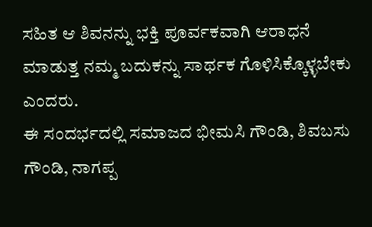ಸಹಿತ ಆ ಶಿವನನ್ನು ಭಕ್ತಿ ಪೂರ್ವಕವಾಗಿ ಆರಾಧನೆ ಮಾಡುತ್ತ ನಮ್ಮ ಬದುಕನ್ನು ಸಾರ್ಥಕ ಗೊಳಿಸಿಕ್ಕೊಳ್ಳಬೇಕು ಎಂದರು.
ಈ ಸಂದರ್ಭದಲ್ಲಿ ಸಮಾಜದ ಭೀಮಸಿ ಗೌಂಡಿ, ಶಿವಬಸು ಗೌಂಡಿ, ನಾಗಪ್ಪ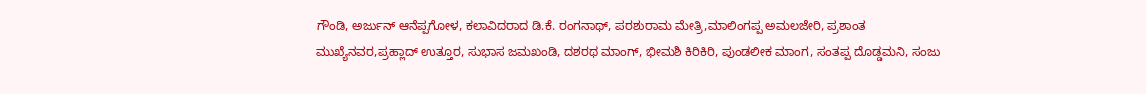ಗೌಂಡಿ, ಅರ್ಜುನ್ ಆನೆಪ್ಪಗೋಳ, ಕಲಾವಿದರಾದ ಡಿ.ಕೆ. ರಂಗನಾಥ್, ಪರಶುರಾಮ ಮೇತ್ರಿ,ಮಾಲಿಂಗಪ್ಪ ಅಮಲಜೇರಿ, ಪ್ರಶಾಂತ ಮುಖ್ಯೆನವರ,ಪ್ರಹ್ಲಾದ್ ಉತ್ತೂರ, ಸುಭಾಸ ಜಮಖಂಡಿ, ದಶರಥ ಮಾಂಗ್, ಭೀಮಶಿ ಕಿರಿಕಿರಿ, ಪುಂಡಲೀಕ ಮಾಂಗ, ಸಂತಪ್ಪ ದೊಡ್ಡಮನಿ, ಸಂಜು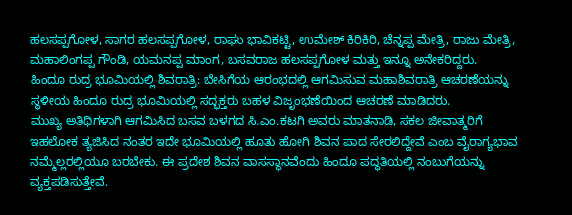ಹಲಸಪ್ಪಗೋಳ, ಸಾಗರ ಹಲಸಪ್ಪಗೋಳ, ರಾಘು ಭಾವಿಕಟ್ಟಿ, ಉಮೇಶ್ ಕಿರಿಕಿರಿ, ಚೆನ್ನಪ್ಪ ಮೇತ್ರಿ, ರಾಜು ಮೇತ್ರಿ, ಮಹಾಲಿಂಗಪ್ಪ ಗೌಂಡಿ, ಯಮನಪ್ಪ ಮಾಂಗ, ಬಸವರಾಜ ಹಲಸಪ್ಪಗೋಳ ಮತ್ತು ಇನ್ನೂ ಅನೇಕರಿದ್ದರು.
ಹಿಂದೂ ರುದ್ರ ಭೂಮಿಯಲ್ಲಿ ಶಿವರಾತ್ರಿ: ಬೇಸಿಗೆಯ ಆರಂಭದಲ್ಲಿ ಆಗಮಿಸುವ ಮಹಾಶಿವರಾತ್ರಿ ಆಚರಣೆಯನ್ನು ಸ್ಥಳೀಯ ಹಿಂದೂ ರುದ್ರ ಭೂಮಿಯಲ್ಲಿ ಸದ್ಭಕ್ತರು ಬಹಳ ವಿಜೃಂಭಣೆಯಿಂದ ಆಚರಣೆ ಮಾಡಿದರು.
ಮುಖ್ಯ ಅತಿಥಿಗಳಾಗಿ ಆಗಮಿಸಿದ ಬಸವ ಬಳಗದ ಸಿ.ಎಂ.ಕಟಗಿ ಅವರು ಮಾತನಾಡಿ, ಸಕಲ ಜೀವಾತ್ಮರಿಗೆ ಇಹಲೋಕ ತ್ಯಜಿಸಿದ ನಂತರ ಇದೇ ಭೂಮಿಯಲ್ಲಿ ಹೂತು ಹೋಗಿ ಶಿವನ ಪಾದ ಸೇರಲಿದ್ದೇವೆ ಎಂಬ ವೈರಾಗ್ಯಭಾವ ನಮ್ಮೆಲ್ಲರಲ್ಲಿಯೂ ಬರಬೇಕು. ಈ ಪ್ರದೇಶ ಶಿವನ ವಾಸಸ್ಥಾನವೆಂದು ಹಿಂದೂ ಪದ್ಧತಿಯಲ್ಲಿ ನಂಬುಗೆಯನ್ನು ವ್ಯಕ್ತಪಡಿಸುತ್ತೇವೆ.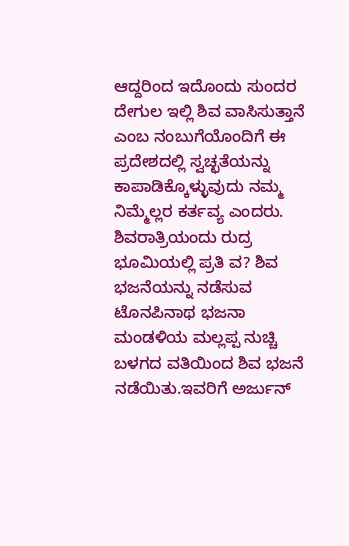ಆದ್ದರಿಂದ ಇದೊಂದು ಸುಂದರ ದೇಗುಲ ಇಲ್ಲಿ ಶಿವ ವಾಸಿಸುತ್ತಾನೆ ಎಂಬ ನಂಬುಗೆಯೊಂದಿಗೆ ಈ ಪ್ರದೇಶದಲ್ಲಿ ಸ್ವಚ್ಛತೆಯನ್ನು ಕಾಪಾಡಿಕ್ಕೊಳ್ಳುವುದು ನಮ್ಮ ನಿಮ್ಮೆಲ್ಲರ ಕರ್ತವ್ಯ ಎಂದರು.
ಶಿವರಾತ್ರಿಯಂದು ರುದ್ರ ಭೂಮಿಯಲ್ಲಿ ಪ್ರತಿ ವ? ಶಿವ ಭಜನೆಯನ್ನು ನಡೆಸುವ ಟೊನಪಿನಾಥ ಭಜನಾ ಮಂಡಳಿಯ ಮಲ್ಲಪ್ಪ ನುಚ್ಚಿ ಬಳಗದ ವತಿಯಿಂದ ಶಿವ ಭಜನೆ ನಡೆಯಿತು.ಇವರಿಗೆ ಅರ್ಜುನ್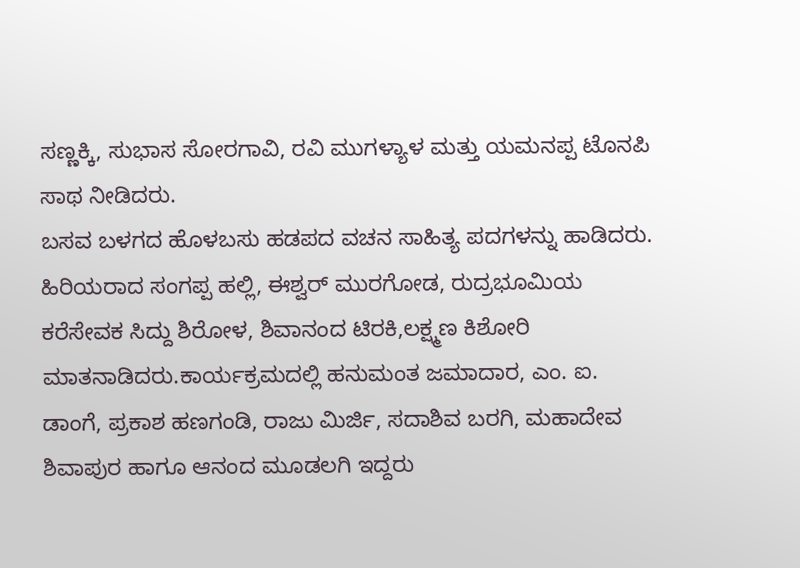ಸಣ್ಣಕ್ಕಿ, ಸುಭಾಸ ಸೋರಗಾವಿ, ರವಿ ಮುಗಳ್ಯಾಳ ಮತ್ತು ಯಮನಪ್ಪ ಟೊನಪಿ ಸಾಥ ನೀಡಿದರು.
ಬಸವ ಬಳಗದ ಹೊಳಬಸು ಹಡಪದ ವಚನ ಸಾಹಿತ್ಯ ಪದಗಳನ್ನು ಹಾಡಿದರು. ಹಿರಿಯರಾದ ಸಂಗಪ್ಪ ಹಲ್ಲಿ, ಈಶ್ವರ್ ಮುರಗೋಡ, ರುದ್ರಭೂಮಿಯ ಕರೆಸೇವಕ ಸಿದ್ದು ಶಿರೋಳ, ಶಿವಾನಂದ ಟಿರಕಿ,ಲಕ್ಷ್ಮಣ ಕಿಶೋರಿ ಮಾತನಾಡಿದರು.ಕಾರ್ಯಕ್ರಮದಲ್ಲಿ ಹನುಮಂತ ಜಮಾದಾರ, ಎಂ. ಐ. ಡಾಂಗೆ, ಪ್ರಕಾಶ ಹಣಗಂಡಿ, ರಾಜು ಮಿರ್ಜಿ, ಸದಾಶಿವ ಬರಗಿ, ಮಹಾದೇವ ಶಿವಾಪುರ ಹಾಗೂ ಆನಂದ ಮೂಡಲಗಿ ಇದ್ದರು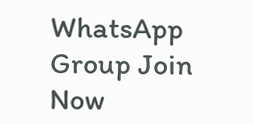WhatsApp Group Join Now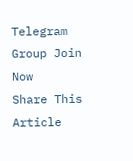Telegram Group Join Now
Share This Article